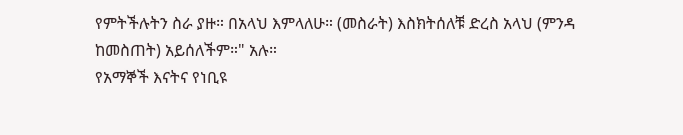የምትችሉትን ስራ ያዙ። በአላህ እምላለሁ። (መስራት) እስክትሰለቹ ድረስ አላህ (ምንዳ ከመስጠት) አይሰለችም።" አሉ።
የአማኞች እናትና የነቢዩ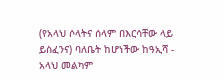(የአላህ ሶላትና ሰላም በእርሳቸው ላይ ይስፈንና) ባለቤት ከሆነችው ከዓኢሻ - አላህ መልካም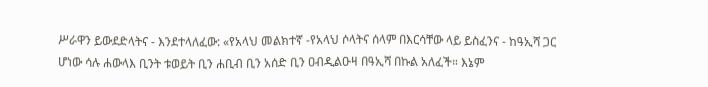ሥራዋን ይውደድላትና - እንደተላለፈው: «የአላህ መልክተኛ -የአላህ ሶላትና ሰላም በእርሳቸው ላይ ይስፈንና - ከዓኢሻ ጋር ሆነው ሳሉ ሐውላእ ቢንት ቱወይት ቢን ሐቢብ ቢን አሰድ ቢን ዐብዲልዑዛ በዓኢሻ በኩል አለፈች። እኔም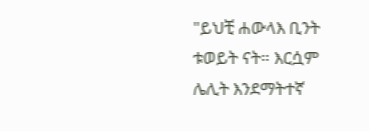"ይህቺ ሐውላእ ቢንት ቱወይት ናት። እርሷም ሌሊት እንደማትተኛ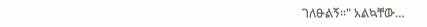ገለፁልኝ።" አልኳቸው…